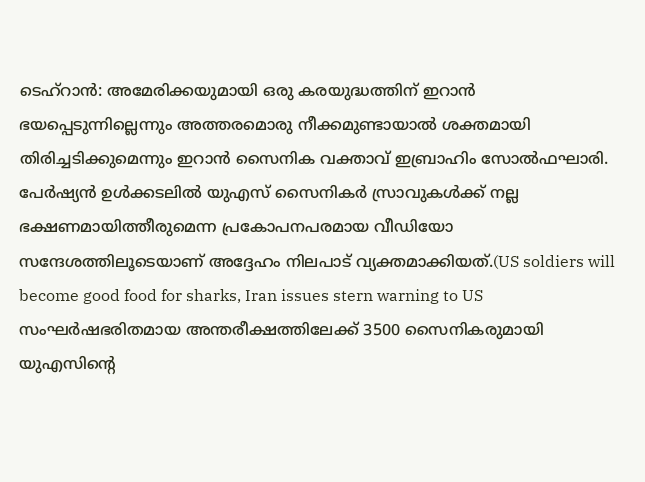ടെഹ്റാൻ: അമേരിക്കയുമായി ഒരു കരയുദ്ധത്തിന് ഇറാൻ ഭയപ്പെടുന്നില്ലെന്നും അത്തരമൊരു നീക്കമുണ്ടായാൽ ശക്തമായി തിരിച്ചടിക്കുമെന്നും ഇറാൻ സൈനിക വക്താവ് ഇബ്രാഹിം സോൽഫഘാരി. പേർഷ്യൻ ഉൾക്കടലിൽ യുഎസ് സൈനികർ സ്രാവുകൾക്ക് നല്ല ഭക്ഷണമായിത്തീരുമെന്ന പ്രകോപനപരമായ വീഡിയോ സന്ദേശത്തിലൂടെയാണ് അദ്ദേഹം നിലപാട് വ്യക്തമാക്കിയത്.(US soldiers will become good food for sharks, Iran issues stern warning to US
സംഘർഷഭരിതമായ അന്തരീക്ഷത്തിലേക്ക് 3500 സൈനികരുമായി യുഎസിന്റെ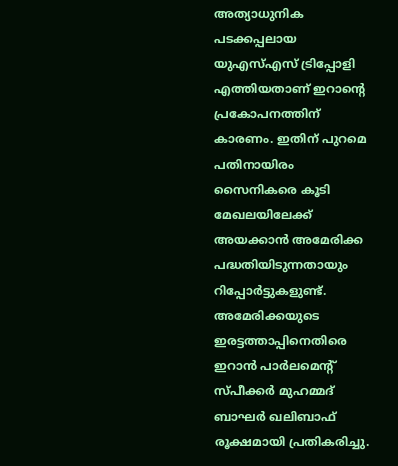അത്യാധുനിക പടക്കപ്പലായ യുഎസ്എസ് ട്രിപ്പോളി എത്തിയതാണ് ഇറാന്റെ പ്രകോപനത്തിന് കാരണം. ഇതിന് പുറമെ പതിനായിരം സൈനികരെ കൂടി മേഖലയിലേക്ക് അയക്കാൻ അമേരിക്ക പദ്ധതിയിടുന്നതായും റിപ്പോർട്ടുകളുണ്ട്.
അമേരിക്കയുടെ ഇരട്ടത്താപ്പിനെതിരെ ഇറാൻ പാർലമെന്റ് സ്പീക്കർ മുഹമ്മദ് ബാഘർ ഖലിബാഫ് രൂക്ഷമായി പ്രതികരിച്ചു.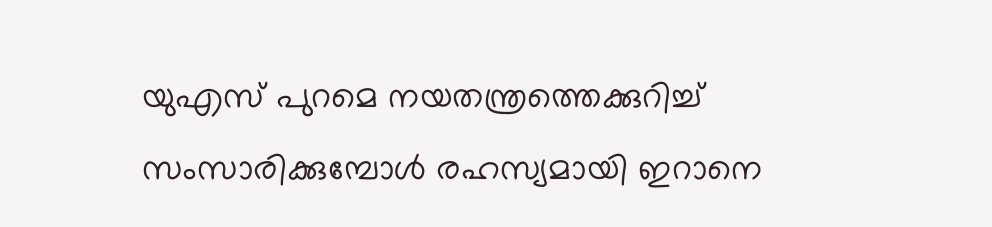യുഎസ് പുറമെ നയതന്ത്രത്തെക്കുറിച്ച് സംസാരിക്കുമ്പോൾ രഹസ്യമായി ഇറാനെ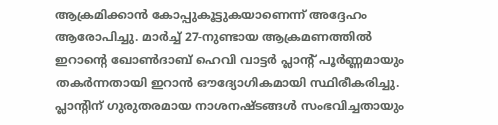ആക്രമിക്കാൻ കോപ്പുകൂട്ടുകയാണെന്ന് അദ്ദേഹം ആരോപിച്ചു. മാർച്ച് 27-നുണ്ടായ ആക്രമണത്തിൽ ഇറാന്റെ ഖോൺദാബ് ഹെവി വാട്ടർ പ്ലാന്റ് പൂർണ്ണമായും തകർന്നതായി ഇറാൻ ഔദ്യോഗികമായി സ്ഥിരീകരിച്ചു. പ്ലാന്റിന് ഗുരുതരമായ നാശനഷ്ടങ്ങൾ സംഭവിച്ചതായും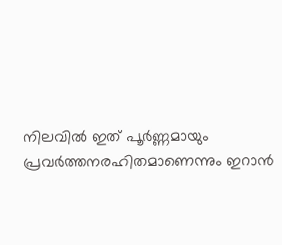നിലവിൽ ഇത് പൂർണ്ണമായും പ്രവർത്തനരഹിതമാണെന്നും ഇറാൻ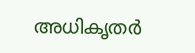അധികൃതർ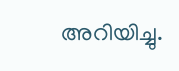അറിയിച്ചു.